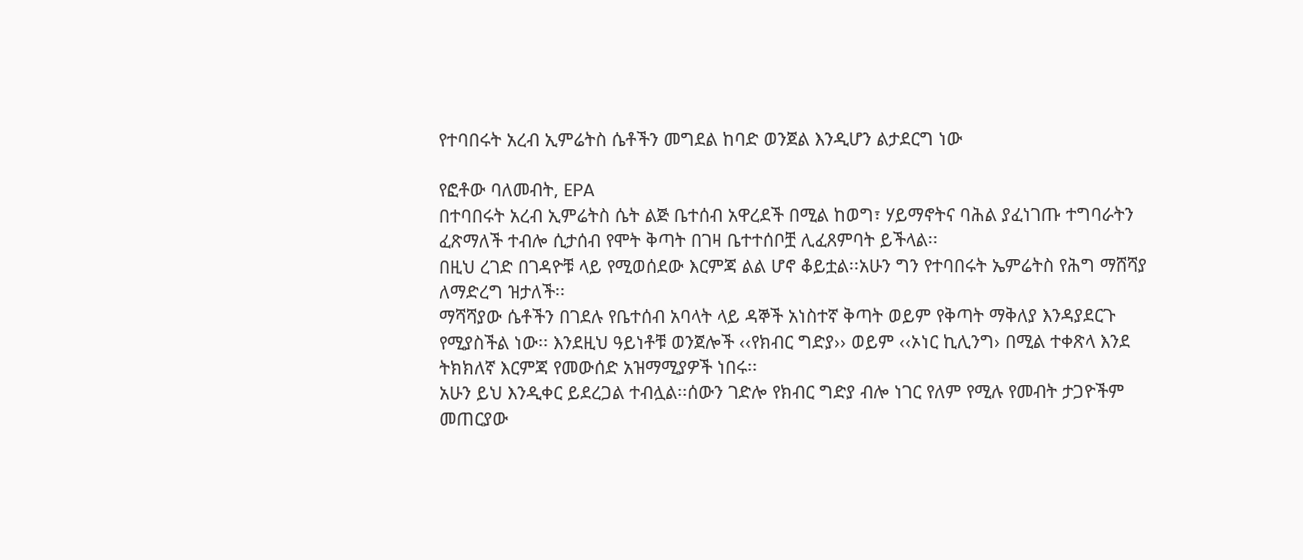የተባበሩት አረብ ኢምሬትስ ሴቶችን መግደል ከባድ ወንጀል እንዲሆን ልታደርግ ነው

የፎቶው ባለመብት, EPA
በተባበሩት አረብ ኢምሬትስ ሴት ልጅ ቤተሰብ አዋረደች በሚል ከወግ፣ ሃይማኖትና ባሕል ያፈነገጡ ተግባራትን ፈጽማለች ተብሎ ሲታሰብ የሞት ቅጣት በገዛ ቤተተሰቦቿ ሊፈጸምባት ይችላል፡፡
በዚህ ረገድ በገዳዮቹ ላይ የሚወሰደው እርምጃ ልል ሆኖ ቆይቷል፡፡አሁን ግን የተባበሩት ኤምሬትስ የሕግ ማሸሻያ ለማድረግ ዝታለች፡፡
ማሻሻያው ሴቶችን በገደሉ የቤተሰብ አባላት ላይ ዳኞች አነስተኛ ቅጣት ወይም የቅጣት ማቅለያ እንዳያደርጉ የሚያስችል ነው፡፡ እንደዚህ ዓይነቶቹ ወንጀሎች ‹‹የክብር ግድያ›› ወይም ‹‹ኦነር ኪሊንግ› በሚል ተቀጽላ እንደ ትክክለኛ እርምጃ የመውሰድ አዝማሚያዎች ነበሩ፡፡
አሁን ይህ እንዲቀር ይደረጋል ተብሏል፡፡ሰውን ገድሎ የክብር ግድያ ብሎ ነገር የለም የሚሉ የመብት ታጋዮችም መጠርያው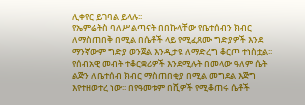ሊቀየር ይገባል ይላሉ፡፡
የኤምሬትስ ባለሥልጣናት በበኩላቸው የቤተሰብን ክብር ለማስጠበቅ በሚል በሴቶች ላይ የሚፈጸሙ ግድያዎች እንደ ማንኛውም ግድያ ወንጀል እንዲታዩ ለማድረግ ቆርጦ ተነስቷል፡፡
የሰብአዊ መብት ተቆርቋሪዎች እንደሚሉት በመላው ዓለም ሴት ልጅን ለቤተሰብ ክብር ማስጠበቂያ በሚል መግደል እጅግ እየተዘወተረ ነው፡፡ በየዓመቱም በሺዎች የሚቆጠሩ ሴቶች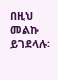በዚህ መልኩ ይገደላሉ፡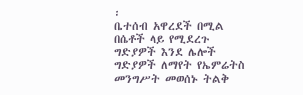፡
ቤተሰብ አዋረደች በሚል በሴቶች ላይ የሚደረጉ ግድያዎች እንደ ሌሎች ግድያዎች ለማየት የኤምሬትስ መንግሥት መወሰኑ ትልቅ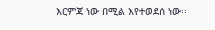እርምጃ ነው በሚል እየተወደሰ ነው፡፡